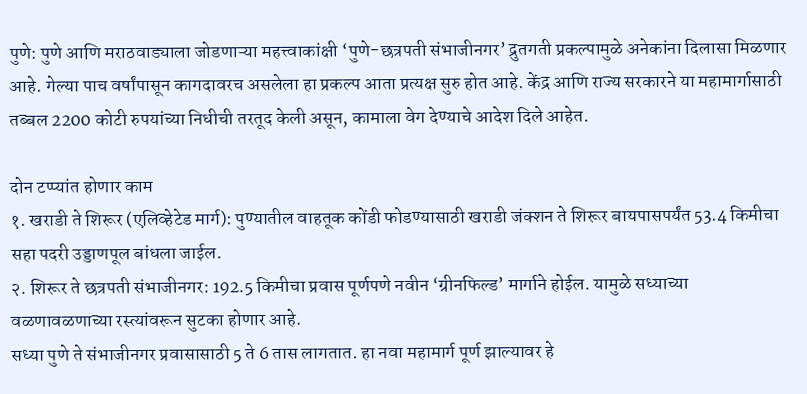पुणे: पुणे आणि मराठवाड्याला जोडणाऱ्या महत्त्वाकांक्षी ‘पुणे-छत्रपती संभाजीनगर’ द्रुतगती प्रकल्पामुळे अनेकांना दिलासा मिळणार आहे. गेल्या पाच वर्षांपासून कागदावरच असलेला हा प्रकल्प आता प्रत्यक्ष सुरु होत आहे. केंद्र आणि राज्य सरकारने या महामार्गासाठी तब्बल 2200 कोटी रुपयांच्या निधीची तरतूद केली असून, कामाला वेग देण्याचे आदेश दिले आहेत.

दोन टप्प्यांत होणार काम
१. खराडी ते शिरूर (एलिव्हेटेड मार्ग): पुण्यातील वाहतूक कोंडी फोडण्यासाठी खराडी जंक्शन ते शिरूर बायपासपर्यंत 53.4 किमीचा सहा पदरी उड्डाणपूल बांधला जाईल.
२. शिरूर ते छत्रपती संभाजीनगर: 192.5 किमीचा प्रवास पूर्णपणे नवीन ‘ग्रीनफिल्ड’ मार्गाने होईल. यामुळे सध्याच्या वळणावळणाच्या रस्त्यांवरून सुटका होणार आहे.
सध्या पुणे ते संभाजीनगर प्रवासासाठी 5 ते 6 तास लागतात. हा नवा महामार्ग पूर्ण झाल्यावर हे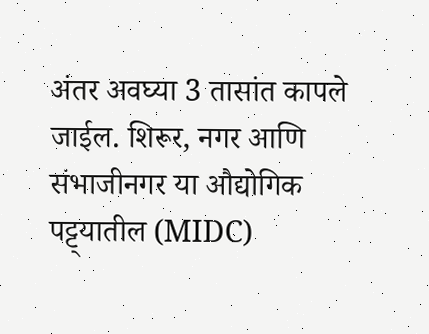अंतर अवघ्या 3 तासांत कापले जाईल. शिरूर, नगर आणि संभाजीनगर या औद्योगिक पट्ट्यातील (MIDC)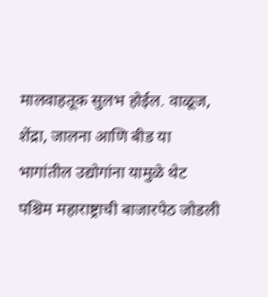मालवाहतूक सुलभ होईल. वाळूज, शेंद्रा, जालना आणि बीड या भागांतील उद्योगांना यामुळे थेट पश्चिम महाराष्ट्राची बाजारपेठ जोडली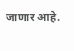जाणार आहे.